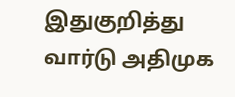இதுகுறித்து வார்டு அதிமுக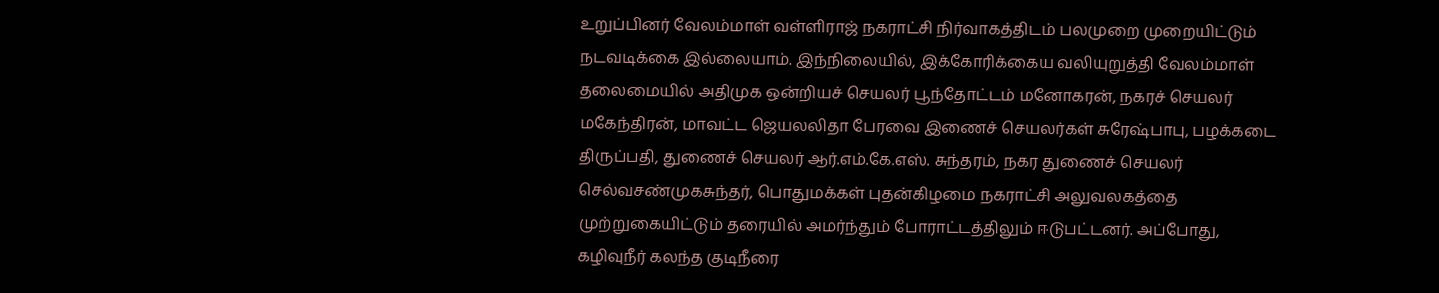உறுப்பினர் வேலம்மாள் வள்ளிராஜ் நகராட்சி நிர்வாகத்திடம் பலமுறை முறையிட்டும் நடவடிக்கை இல்லையாம். இந்நிலையில், இக்கோரிக்கைய வலியுறுத்தி வேலம்மாள் தலைமையில் அதிமுக ஒன்றியச் செயலர் பூந்தோட்டம் மனோகரன், நகரச் செயலர் மகேந்திரன், மாவட்ட ஜெயலலிதா பேரவை இணைச் செயலர்கள் சுரேஷ்பாபு, பழக்கடை திருப்பதி, துணைச் செயலர் ஆர்.எம்.கே.எஸ். சுந்தரம், நகர துணைச் செயலர் செல்வசண்முகசுந்தர், பொதுமக்கள் புதன்கிழமை நகராட்சி அலுவலகத்தை முற்றுகையிட்டும் தரையில் அமர்ந்தும் போராட்டத்திலும் ஈடுபட்டனர். அப்போது, கழிவுநீர் கலந்த குடிநீரை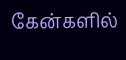கேன்களில்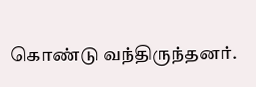கொண்டு வந்திருந்தனர்.